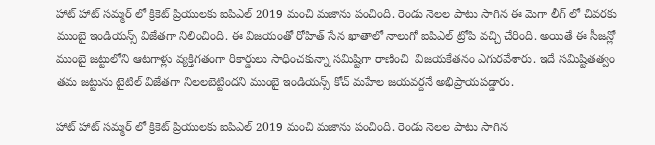హాట్ హాట్ సమ్మర్ లో క్రికెట్ ప్రియులకు ఐపిఎల్ 2019 మంచి మజాను పంచింది. రెండు నెలల పాటు సాగిన ఈ మెగా లీగ్ లో చివరకు ముంబై ఇండియన్స్ విజేతగా నిలించింది. ఈ విజయంతో రోహిత్ సేన ఖాతాలో నాలుగో ఐపిఎల్ ట్రోపి వచ్చి చేరింది. అయితే ఈ సీజన్లో ముంబై జట్టులోని ఆటగాళ్లు వ్యక్తిగతంగా రికార్డులు సాధించకున్నా సమిష్టిగా రాణించి  విజయకేతనం ఎగురవేశారు. ఇదే సమిష్టితత్వం తమ జట్టును టైటిల్ విజేతగా నిలలబెట్టిందని ముంబై ఇండియన్స్ కోచ్ మహేల జయవర్దనే అభిప్రాయపడ్డారు.

హాట్ హాట్ సమ్మర్ లో క్రికెట్ ప్రియులకు ఐపిఎల్ 2019 మంచి మజాను పంచింది. రెండు నెలల పాటు సాగిన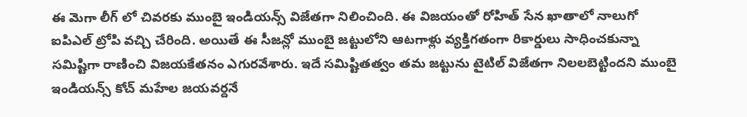ఈ మెగా లీగ్ లో చివరకు ముంబై ఇండియన్స్ విజేతగా నిలించింది. ఈ విజయంతో రోహిత్ సేన ఖాతాలో నాలుగో ఐపిఎల్ ట్రోపి వచ్చి చేరింది. అయితే ఈ సీజన్లో ముంబై జట్టులోని ఆటగాళ్లు వ్యక్తిగతంగా రికార్డులు సాధించకున్నా సమిష్టిగా రాణించి విజయకేతనం ఎగురవేశారు. ఇదే సమిష్టితత్వం తమ జట్టును టైటిల్ విజేతగా నిలలబెట్టిందని ముంబై ఇండియన్స్ కోచ్ మహేల జయవర్దనే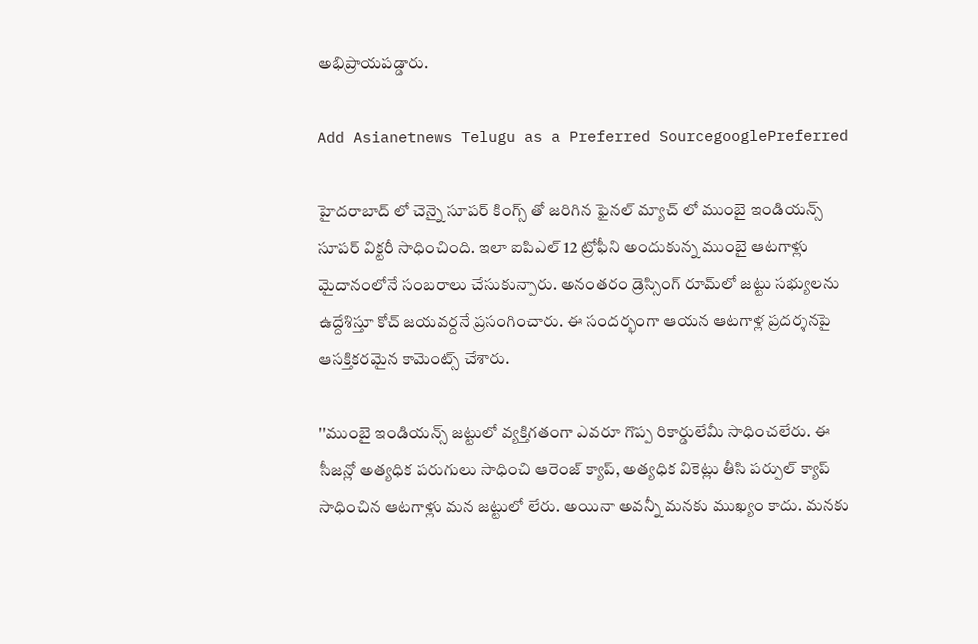అభిప్రాయపడ్డారు.

Add Asianetnews Telugu as a Preferred SourcegooglePreferred

హైదరాబాద్ లో చెన్నై సూపర్ కింగ్స్ తో జరిగిన ఫైనల్ మ్యాచ్ లో ముంబై ఇండియన్స్ సూపర్ విక్టరీ సాధించింది. ఇలా ఐపిఎల్ 12 ట్రోఫీని అందుకున్న ముంబై ఆటగాళ్లు మైదానంలోనే సంబరాలు చేసుకున్పారు. అనంతరం డ్రెస్సింగ్‌ రూమ్‌లో జట్టు సభ్యులను ఉద్దేశిస్తూ కోచ్ జయవర్దనే ప్రసంగించారు. ఈ సందర్భంగా ఆయన ఆటగాళ్ల ప్రదర్శనపై ఆసక్తికరమైన కామెంట్స్ చేశారు.

''ముంబై ఇండియన్స్ జట్టులో వ్యక్తిగతంగా ఎవరూ గొప్ప రికార్డులేమీ సాధించలేరు. ఈ సీజన్లో అత్యధిక పరుగులు సాధించి ఆరెంజ్ క్యాప్, అత్యధిక వికెట్లు తీసి పర్పుల్ క్యాప్ సాధించిన ఆటగాళ్లు మన జట్టులో లేరు. అయినా అవన్నీ మనకు ముఖ్యం కాదు. మనకు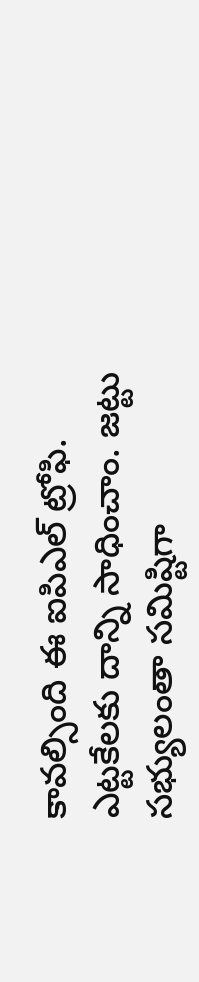కావల్సింది ఈ ఐపిఎల్ ట్రోఫి. ఎట్టకేలకు దాన్ని సాధించాం. జట్టు సభ్యులంతా సమిష్టిగా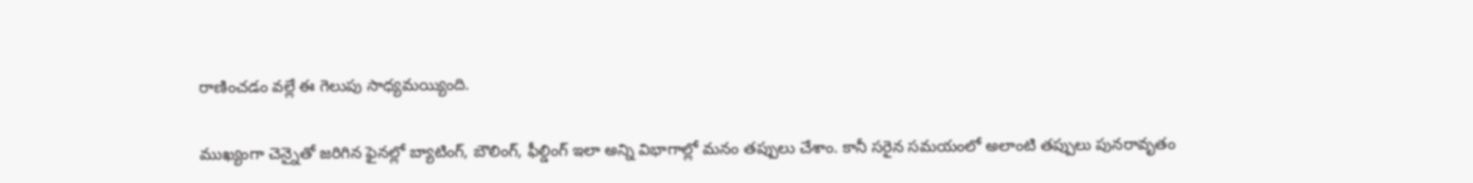రాణించడం వల్లే ఈ గెలుపు సాధ్యమయ్యింది.

ముఖ్యంగా చెన్నైతో జరిగిన ఫైనల్లో బ్యాటింగ్, బౌలింగ్, ఫీల్డింగ్ ఇలా అన్ని విభాగాల్లో మనం తప్పులు చేశాం. కానీ సరైన సమయంలో అలాంటి తప్పులు పునరావృతం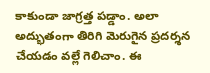కాకుండా జాగ్రత్త పడ్డాం. అలా అద్భుతంగా తిరిగి మెరుగైన ప్రదర్శన చేయడం వల్లే గెలిచాం. ఈ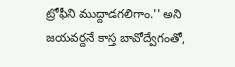ట్రోఫీని ముద్దాడగలిగాం.'' అని జయవర్దనే కాస్త బావోద్వేగంతో,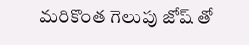మరికొంత గెలుపు జోష్ తో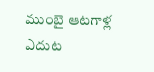ముంబై ఆటగాళ్ల ఎదుట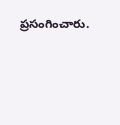ప్రసంగించారు.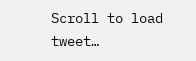Scroll to load tweet…